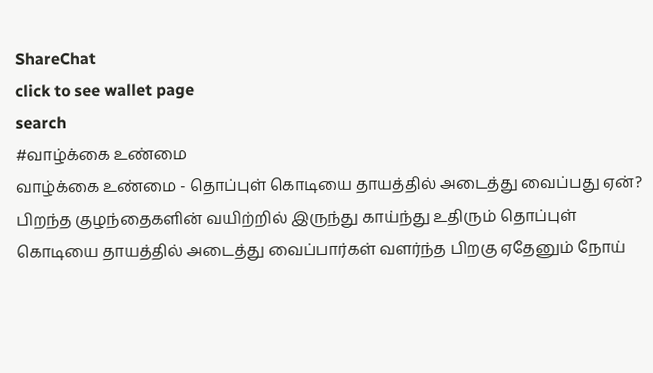ShareChat
click to see wallet page
search
#வாழ்க்கை உண்மை
வாழ்க்கை உண்மை - தொப்புள் கொடியை தாயத்தில் அடைத்து வைப்பது ஏன்? பிறந்த குழந்தைகளின் வயிற்றில் இருந்து காய்ந்து உதிரும் தொப்புள் கொடியை தாயத்தில் அடைத்து வைப்பார்கள் வளர்ந்த பிறகு ஏதேனும் நோய்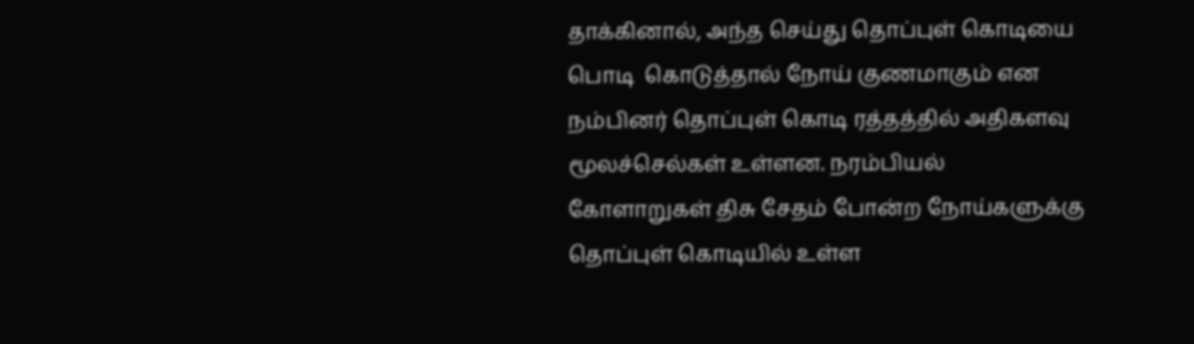தாக்கினால், அந்த செய்து தொப்புள் கொடியை பொடி  கொடுத்தால் நோய் குணமாகும் என நம்பினர் தொப்புள் கொடி ரத்தத்தில் அதிகளவு மூலச்செல்கள் உள்ளன. நரம்பியல் கோளாறுகள் திசு சேதம் போன்ற நோய்களுக்கு தொப்புள் கொடியில் உள்ள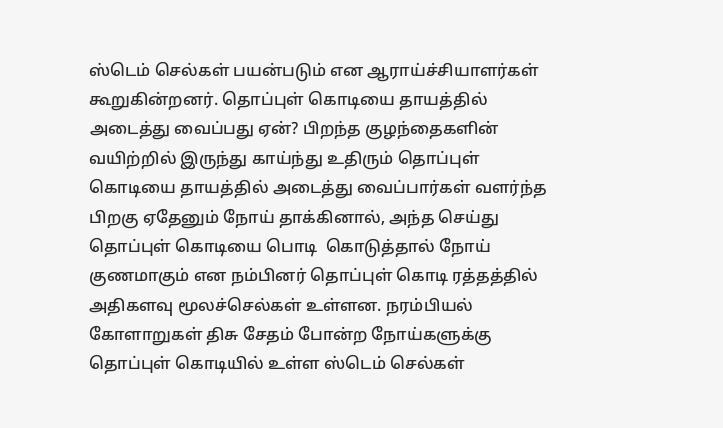ஸ்டெம் செல்கள் பயன்படும் என ஆராய்ச்சியாளர்கள் கூறுகின்றனர். தொப்புள் கொடியை தாயத்தில் அடைத்து வைப்பது ஏன்? பிறந்த குழந்தைகளின் வயிற்றில் இருந்து காய்ந்து உதிரும் தொப்புள் கொடியை தாயத்தில் அடைத்து வைப்பார்கள் வளர்ந்த பிறகு ஏதேனும் நோய் தாக்கினால், அந்த செய்து தொப்புள் கொடியை பொடி  கொடுத்தால் நோய் குணமாகும் என நம்பினர் தொப்புள் கொடி ரத்தத்தில் அதிகளவு மூலச்செல்கள் உள்ளன. நரம்பியல் கோளாறுகள் திசு சேதம் போன்ற நோய்களுக்கு தொப்புள் கொடியில் உள்ள ஸ்டெம் செல்கள்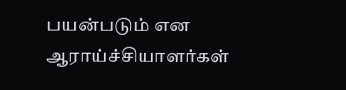பயன்படும் என ஆராய்ச்சியாளர்கள்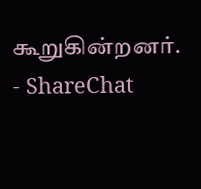கூறுகின்றனர். - ShareChat